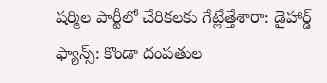షర్మిల పార్టీలో చేరికలకు గేట్లేత్తేశారా: డైహార్డ్ ఫ్యాన్స్: కొండా దంపతుల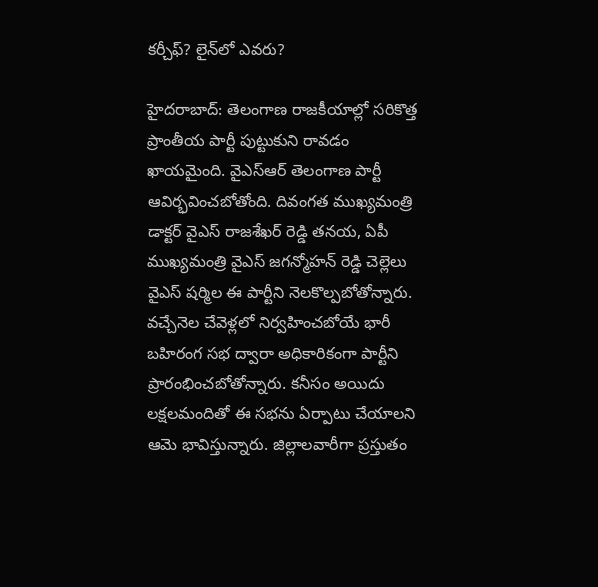కర్చీఫ్? లైన్‌లో ఎవరు?

హైదరాబాద్: తెలంగాణ రాజకీయాల్లో సరికొత్త ప్రాంతీయ పార్టీ పుట్టుకుని రావడం ఖాయమైంది. వైఎస్ఆర్ తెలంగాణ పార్టీ ఆవిర్భవించబోతోంది. దివంగత ముఖ్యమంత్రి డాక్టర్ వైఎస్ రాజశేఖర్ రెడ్డి తనయ, ఏపీ ముఖ్యమంత్రి వైఎస్ జగన్మోహన్ రెడ్డి చెల్లెలు వైఎస్ షర్మిల ఈ పార్టీని నెలకొల్పబోతోన్నారు. వచ్చేనెల చేవెళ్లలో నిర్వహించబోయే భారీ బహిరంగ సభ ద్వారా అధికారికంగా పార్టీని ప్రారంభించబోతోన్నారు. కనీసం అయిదు లక్షలమందితో ఈ సభను ఏర్పాటు చేయాలని ఆమె భావిస్తున్నారు. జిల్లాలవారీగా ప్రస్తుతం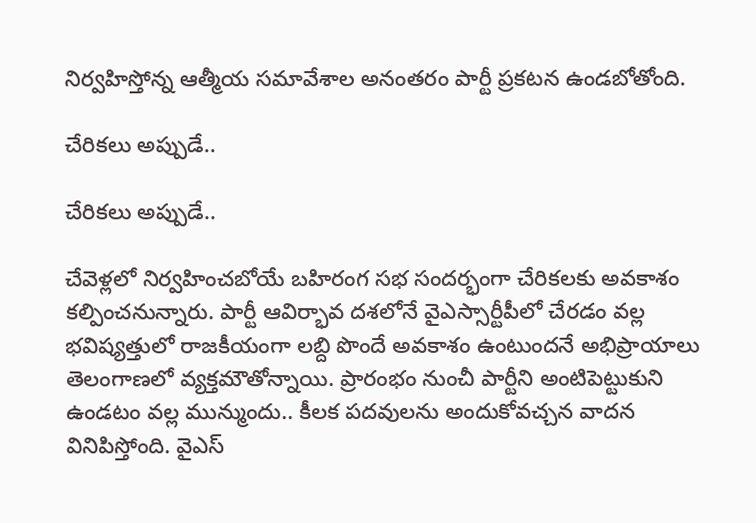నిర్వహిస్తోన్న ఆత్మీయ సమావేశాల అనంతరం పార్టీ ప్రకటన ఉండబోతోంది.

చేరికలు అప్పుడే..

చేరికలు అప్పుడే..

చేవెళ్లలో నిర్వహించబోయే బహిరంగ సభ సందర్భంగా చేరికలకు అవకాశం కల్పించనున్నారు. పార్టీ ఆవిర్భావ దశలోనే వైఎస్సార్టీపీలో చేరడం వల్ల భవిష్యత్తులో రాజకీయంగా లబ్ది పొందే అవకాశం ఉంటుందనే అభిప్రాయాలు తెలంగాణలో వ్యక్తమౌతోన్నాయి. ప్రారంభం నుంచీ పార్టీని అంటిపెట్టుకుని ఉండటం వల్ల మున్ముందు.. కీలక పదవులను అందుకోవచ్చన వాదన వినిపిస్తోంది. వైఎస్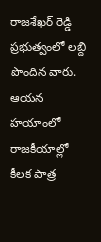రాజశేఖర్ రెడ్డి ప్రభుత్వంలో లబ్ది పొందిన వారు. ఆయన హయాంలో రాజకీయాల్లో కీలక పాత్ర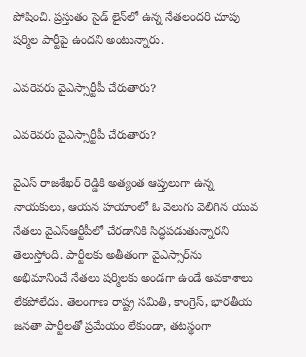పోషించి. ప్రస్తుతం సైడ్ లైన్‌లో ఉన్న నేతలందరి చూపు షర్మిల పార్టీపై ఉందని అంటున్నారు.

ఎవరెవరు వైఎస్సార్టీపీ చేరుతారు?

ఎవరెవరు వైఎస్సార్టీపీ చేరుతారు?

వైఎస్ రాజశేఖర్ రెడ్డికి అత్యంత ఆప్తులుగా ఉన్న నాయకులు, ఆయన హయాంలో ఓ వెలుగు వెలిగిన యువ నేతలు వైఎస్ఆర్టీపీలో చేరడానికి సిద్ధపడుతున్నారని తెలుస్తోంది. పార్టీలకు అతీతంగా వైఎస్సార్‌ను అభిమానించే నేతలు షర్మిలకు అండగా ఉండే అవకాశాలు లేకపోలేదు. తెలంగాణ రాష్ట్ర సమితి, కాంగ్రెస్, భారతీయ జనతా పార్టీలతో ప్రమేయం లేకుండా, తటస్థంగా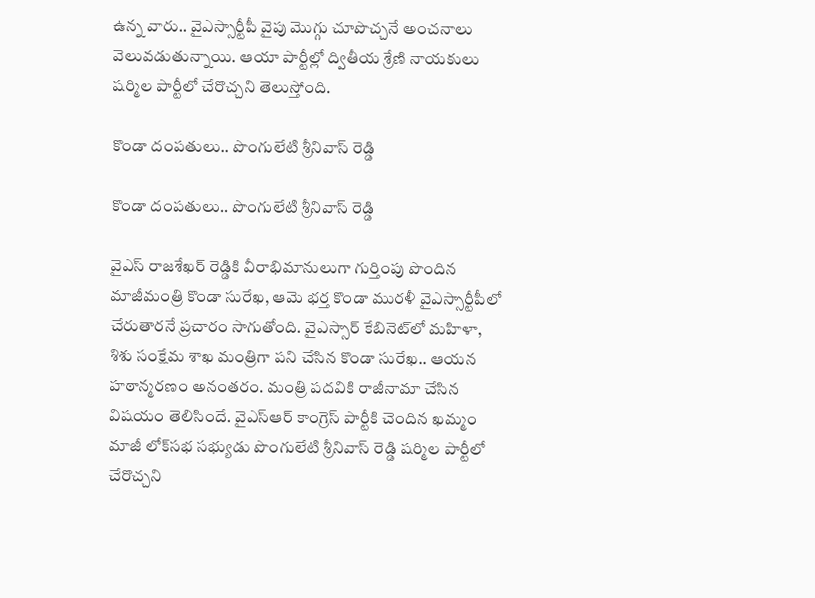ఉన్న వారు.. వైఎస్సార్టీపీ వైపు మొగ్గు చూపొచ్చనే అంచనాలు వెలువడుతున్నాయి. ఆయా పార్టీల్లో ద్వితీయ శ్రేణి నాయకులు షర్మిల పార్టీలో చేరొచ్చని తెలుస్తోంది.

కొండా దంపతులు.. పొంగులేటి శ్రీనివాస్ రెడ్డి

కొండా దంపతులు.. పొంగులేటి శ్రీనివాస్ రెడ్డి

వైఎస్ రాజశేఖర్ రెడ్డికి వీరాభిమానులుగా గుర్తింపు పొందిన మాజీమంత్రి కొండా సురేఖ, ఆమె భర్త కొండా మురళీ వైఎస్సార్టీపీలో చేరుతారనే ప్రచారం సాగుతోంది. వైఎస్సార్ కేబినెట్‌లో మహిళా, శిశు సంక్షేమ శాఖ మంత్రిగా పని చేసిన కొండా సురేఖ.. ఆయన హఠాన్మరణం అనంతరం. మంత్రి పదవికి రాజీనామా చేసిన విషయం తెలిసిందే. వైఎస్ఆర్ కాంగ్రెస్ పార్టీకి చెందిన ఖమ్మం మాజీ లోక్‌సభ సభ్యుడు పొంగులేటి శ్రీనివాస్ రెడ్డి షర్మిల పార్టీలో చేరొచ్చని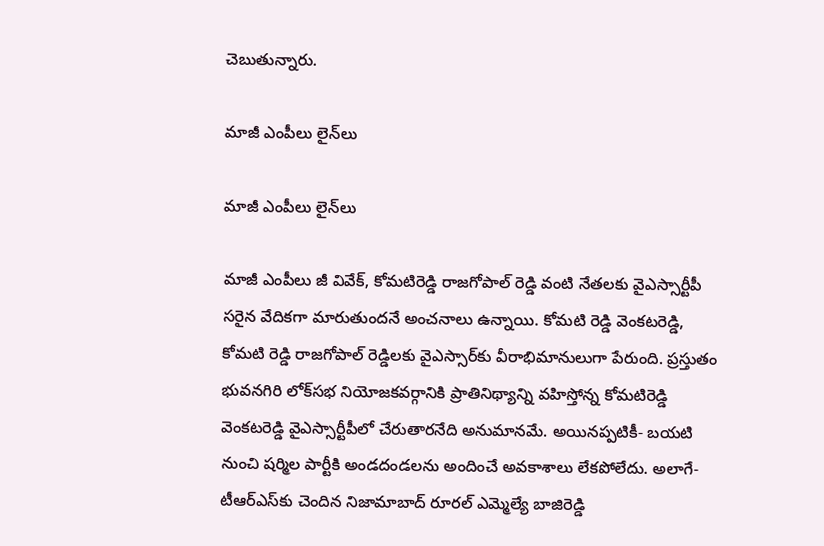చెబుతున్నారు.

మాజీ ఎంపీలు లైన్‌లు

మాజీ ఎంపీలు లైన్‌లు

మాజీ ఎంపీలు జీ వివేక్, కోమటిరెడ్డి రాజగోపాల్ రెడ్డి వంటి నేతలకు వైఎస్సార్టీపీ సరైన వేదికగా మారుతుందనే అంచనాలు ఉన్నాయి. కోమటి రెడ్డి వెంకటరెడ్డి, కోమటి రెడ్డి రాజగోపాల్ రెడ్డిలకు వైఎస్సార్‌కు వీరాభిమానులుగా పేరుంది. ప్రస్తుతం భువనగిరి లోక్‌సభ నియోజకవర్గానికి ప్రాతినిథ్యాన్ని వహిస్తోన్న కోమటిరెడ్డి వెంకటరెడ్డి వైఎస్సార్టీపీలో చేరుతారనేది అనుమానమే. అయినప్పటికీ- బయటి నుంచి షర్మిల పార్టీకి అండదండలను అందించే అవకాశాలు లేకపోలేదు. అలాగే- టీఆర్ఎస్‌కు చెందిన నిజామాబాద్ రూరల్ ఎమ్మెల్యే బాజిరెడ్డి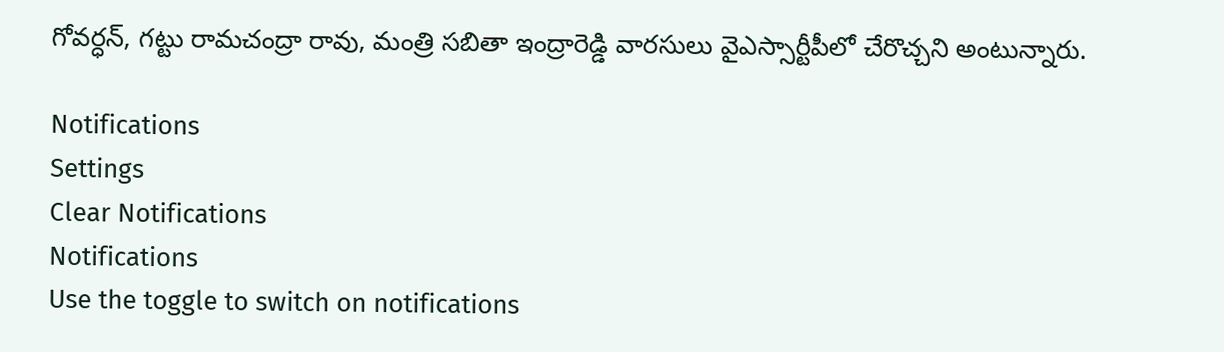గోవర్ధన్, గట్టు రామచంద్రా రావు, మంత్రి సబితా ఇంద్రారెడ్డి వారసులు వైఎస్సార్టీపీలో చేరొచ్చని అంటున్నారు.

Notifications
Settings
Clear Notifications
Notifications
Use the toggle to switch on notifications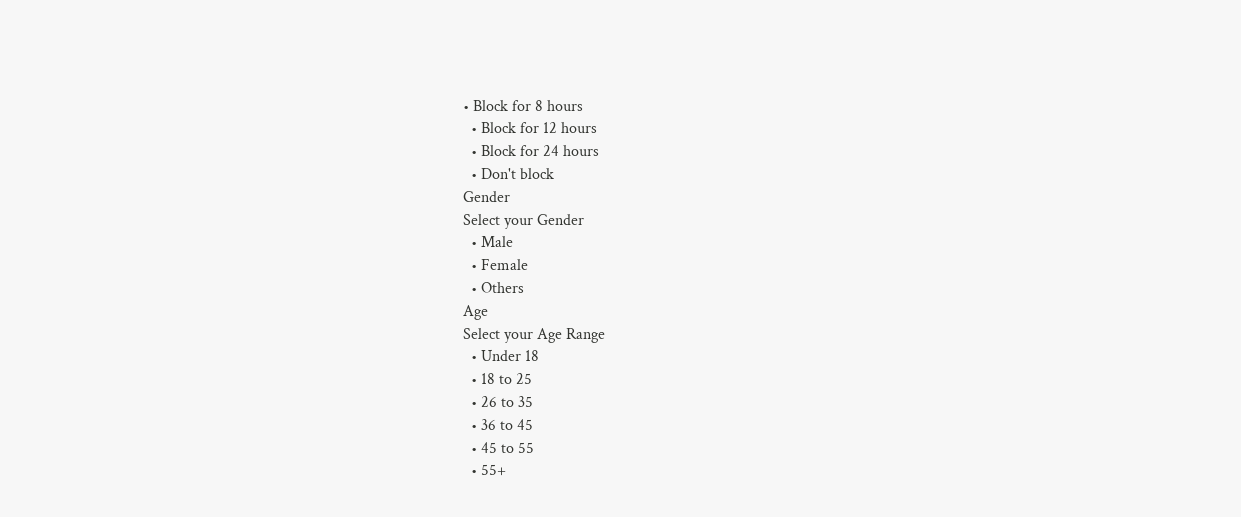• Block for 8 hours
  • Block for 12 hours
  • Block for 24 hours
  • Don't block
Gender
Select your Gender
  • Male
  • Female
  • Others
Age
Select your Age Range
  • Under 18
  • 18 to 25
  • 26 to 35
  • 36 to 45
  • 45 to 55
  • 55+